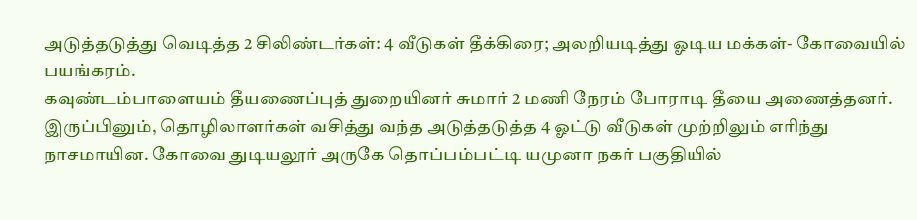அடுத்தடுத்து வெடித்த 2 சிலிண்டர்கள்: 4 வீடுகள் தீக்கிரை; அலறியடித்து ஓடிய மக்கள்- கோவையில் பயங்கரம்.
கவுண்டம்பாளையம் தீயணைப்புத் துறையினர் சுமார் 2 மணி நேரம் போராடி தீயை அணைத்தனர். இருப்பினும், தொழிலாளர்கள் வசித்து வந்த அடுத்தடுத்த 4 ஓட்டு வீடுகள் முற்றிலும் எரிந்து நாசமாயின. கோவை துடியலூர் அருகே தொப்பம்பட்டி யமுனா நகர் பகுதியில்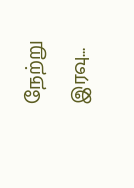நேற்று இரவு…